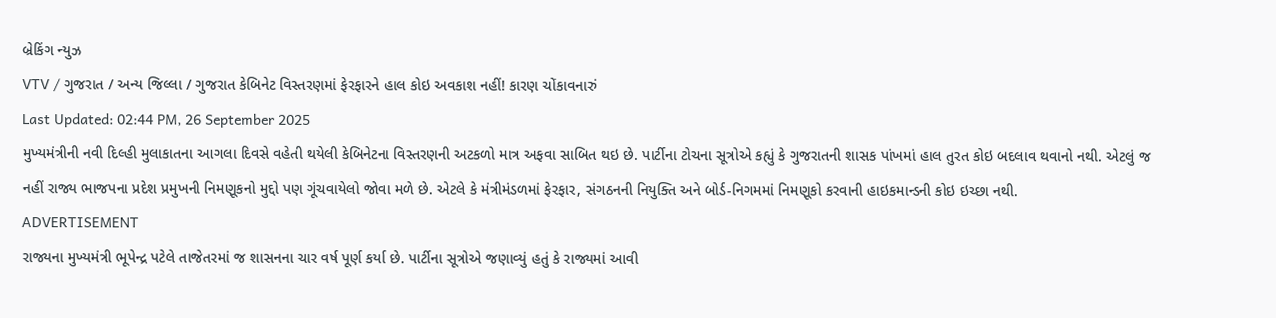બ્રેકિંગ ન્યુઝ
VTV / ગુજરાત / અન્ય જિલ્લા / ગુજરાત કેબિનેટ વિસ્તરણમાં ફેરફારને હાલ કોઇ અવકાશ નહીં! કારણ ચોંકાવનારું
Last Updated: 02:44 PM, 26 September 2025
મુખ્યમંત્રીની નવી દિલ્હી મુલાકાતના આગલા દિવસે વહેતી થયેલી કેબિનેટના વિસ્તરણની અટકળો માત્ર અફવા સાબિત થઇ છે. પાર્ટીના ટોચના સૂત્રોએ કહ્યું કે ગુજરાતની શાસક પાંખમાં હાલ તુરત કોઇ બદલાવ થવાનો નથી. એટલું જ નહીં રાજ્ય ભાજપના પ્રદેશ પ્રમુખની નિમણૂકનો મુદ્દો પણ ગૂંચવાયેલો જોવા મળે છે. એટલે કે મંત્રીમંડળમાં ફેરફાર, સંગઠનની નિયુક્તિ અને બોર્ડ-નિગમમાં નિમણૂકો કરવાની હાઇકમાન્ડની કોઇ ઇચ્છા નથી.
ADVERTISEMENT
રાજ્યના મુખ્યમંત્રી ભૂપેન્દ્ર પટેલે તાજેતરમાં જ શાસનના ચાર વર્ષ પૂર્ણ કર્યા છે. પાર્ટીના સૂત્રોએ જણાવ્યું હતું કે રાજ્યમાં આવી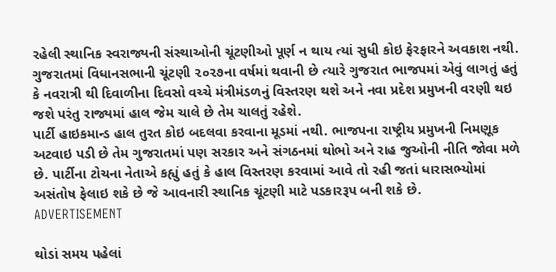રહેલી સ્થાનિક સ્વરાજ્યની સંસ્થાઓની ચૂંટણીઓ પૂર્ણ ન થાય ત્યાં સુધી કોઇ ફેરફારને અવકાશ નથી. ગુજરાતમાં વિધાનસભાની ચૂંટણી ૨૦૨૭ના વર્ષમાં થવાની છે ત્યારે ગુજરાત ભાજપમાં એવું લાગતું હતું કે નવરાત્રી થી દિવાળીના દિવસો વચ્ચે મંત્રીમંડળનું વિસ્તરણ થશે અને નવા પ્રદેશ પ્રમુખની વરણી થઇ જશે પરંતુ રાજ્યમાં હાલ જેમ ચાલે છે તેમ ચાલતું રહેશે.
પાર્ટી હાઇકમાન્ડ હાલ તુરત કોઇ બદલવા કરવાના મૂડમાં નથી. ભાજપના રાષ્ટ્રીય પ્રમુખની નિમણૂક અટવાઇ પડી છે તેમ ગુજરાતમાં પણ સરકાર અને સંગઠનમાં થોભો અને રાહ જુઓની નીતિ જોવા મળે છે. પાર્ટીના ટોચના નેતાએ કહ્યું હતું કે હાલ વિસ્તરણ કરવામાં આવે તો રહી જતાં ધારાસભ્યોમાં અસંતોષ ફેલાઇ શકે છે જે આવનારી સ્થાનિક ચૂંટણી માટે પડકારરૂપ બની શકે છે.
ADVERTISEMENT

થોડાં સમય પહેલાં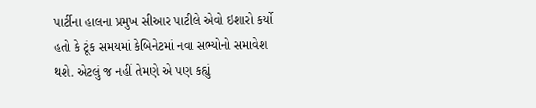પાર્ટીના હાલના પ્રમુખ સીઆર પાટીલે એવો ઇશારો કર્યો હતો કે ટૂંક સમયમાં કેબિનેટમાં નવા સભ્યોનો સમાવેશ થશે. એટલું જ નહીં તેમણે એ પણ કહ્યું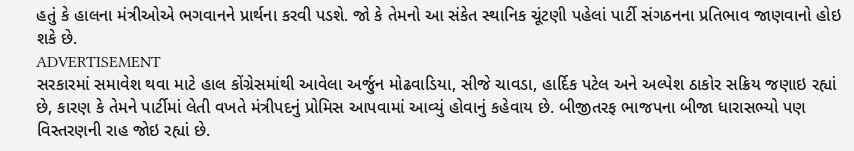હતું કે હાલના મંત્રીઓએ ભગવાનને પ્રાર્થના કરવી પડશે. જો કે તેમનો આ સંકેત સ્થાનિક ચૂંટણી પહેલાં પાર્ટી સંગઠનના પ્રતિભાવ જાણવાનો હોઇ શકે છે.
ADVERTISEMENT
સરકારમાં સમાવેશ થવા માટે હાલ કોંગ્રેસમાંથી આવેલા અર્જુન મોઢવાડિયા, સીજે ચાવડા, હાર્દિક પટેલ અને અલ્પેશ ઠાકોર સક્રિય જણાઇ રહ્યાં છે, કારણ કે તેમને પાર્ટીમાં લેતી વખતે મંત્રીપદનું પ્રોમિસ આપવામાં આવ્યું હોવાનું કહેવાય છે. બીજીતરફ ભાજપના બીજા ધારાસભ્યો પણ વિસ્તરણની રાહ જોઇ રહ્યાં છે.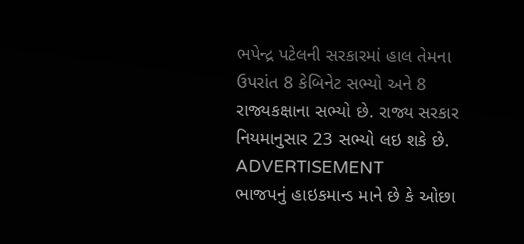ભપેન્દ્ર પટેલની સરકારમાં હાલ તેમના ઉપરાંત 8 કેબિનેટ સભ્યો અને 8 રાજ્યકક્ષાના સભ્યો છે. રાજ્ય સરકાર નિયમાનુસાર 23 સભ્યો લઇ શકે છે.
ADVERTISEMENT
ભાજપનું હાઇકમાન્ડ માને છે કે ઓછા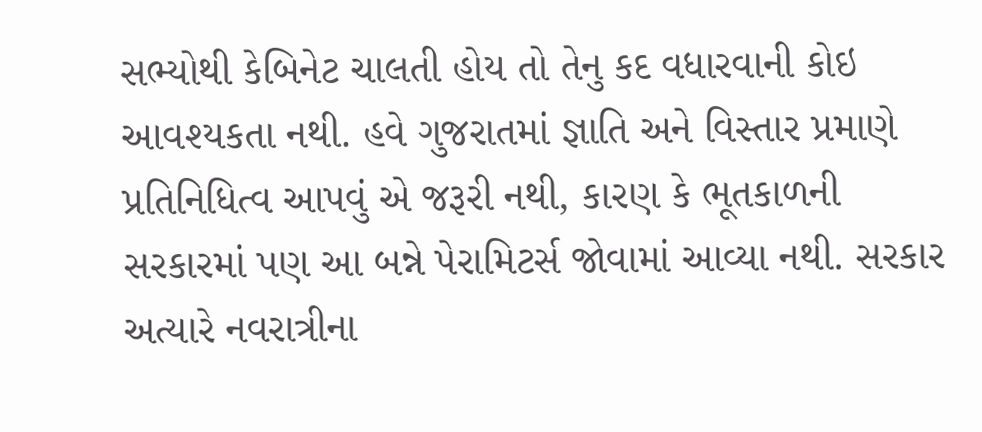સભ્યોથી કેબિનેટ ચાલતી હોય તો તેનુ કદ વધારવાની કોઇ આવશ્યકતા નથી. હવે ગુજરાતમાં જ્ઞાતિ અને વિસ્તાર પ્રમાણે પ્રતિનિધિત્વ આપવું એ જરૂરી નથી, કારણ કે ભૂતકાળની સરકારમાં પણ આ બન્ને પેરામિટર્સ જોવામાં આવ્યા નથી. સરકાર અત્યારે નવરાત્રીના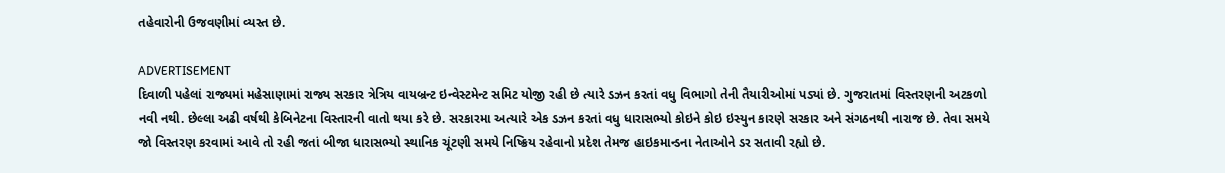તહેવારોની ઉજવણીમાં વ્યસ્ત છે.

ADVERTISEMENT
દિવાળી પહેલાં રાજ્યમાં મહેસાણામાં રાજ્ય સરકાર ત્રેત્રિય વાયબ્રન્ટ ઇન્વેસ્ટમેન્ટ સમિટ યોજી રહી છે ત્યારે ડઝન કરતાં વધુ વિભાગો તેની તૈયારીઓમાં પડ્યાં છે. ગુજરાતમાં વિસ્તરણની અટકળો નવી નથી. છેલ્લા અઢી વર્ષથી કેબિનેટના વિસ્તારની વાતો થયા કરે છે. સરકારમા અત્યારે એક ડઝન કરતાં વધુ ધારાસભ્યો કોઇને કોઇ ઇસ્યુન કારણે સરકાર અને સંગઠનથી નારાજ છે. તેવા સમયે જો વિસ્તરણ કરવામાં આવે તો રહી જતાં બીજા ધારાસભ્યો સ્થાનિક ચૂંટણી સમયે નિષ્ક્રિય રહેવાનો પ્રદેશ તેમજ હાઇકમાન્ડના નેતાઓને ડર સતાવી રહ્યો છે.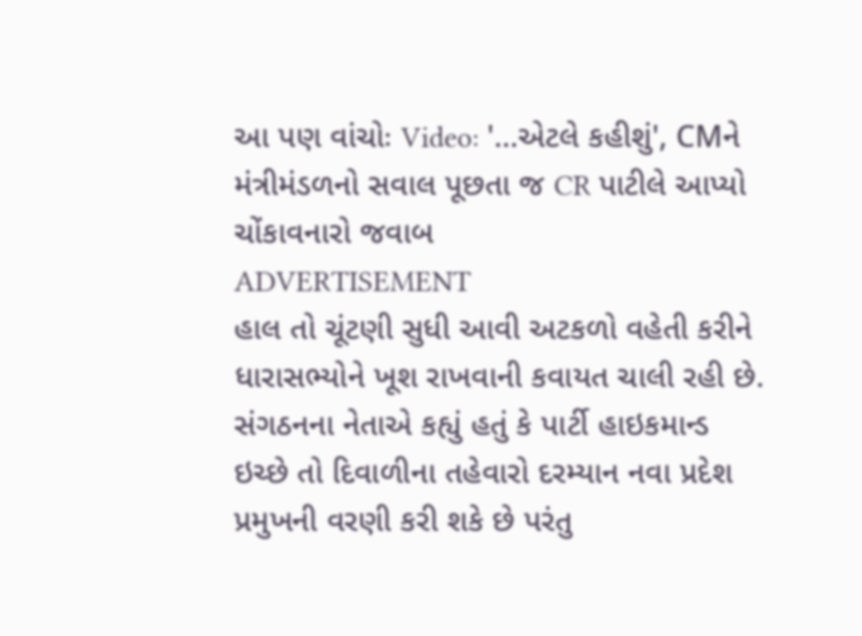આ પણ વાંચોઃ Video: '...એટલે કહીશું', CMને મંત્રીમંડળનો સવાલ પૂછતા જ CR પાટીલે આપ્યો ચોંકાવનારો જવાબ
ADVERTISEMENT
હાલ તો ચૂંટણી સુધી આવી અટકળો વહેતી કરીને ધારાસભ્યોને ખૂશ રાખવાની કવાયત ચાલી રહી છે. સંગઠનના નેતાએ કહ્યું હતું કે પાર્ટી હાઇકમાન્ડ ઇચ્છે તો દિવાળીના તહેવારો દરમ્યાન નવા પ્રદેશ પ્રમુખની વરણી કરી શકે છે પરંતુ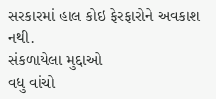સરકારમાં હાલ કોઇ ફેરફારોને અવકાશ નથી.
સંકળાયેલા મુદ્દાઓ
વધુ વાંચો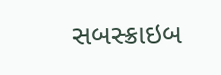સબસ્ક્રાઇબ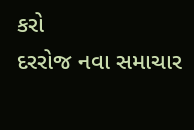કરો
દરરોજ નવા સમાચાર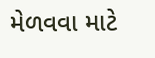મેળવવા માટે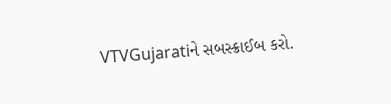VTVGujaratiને સબસ્ક્રાઈબ કરો.